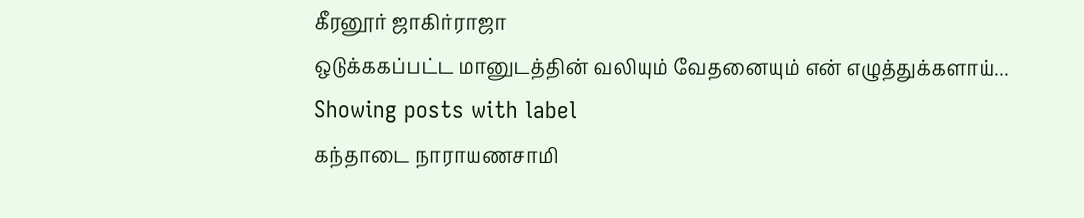கீரனூர் ஜாகிர்ராஜா
ஒடுக்ககப்பட்ட மானுடத்தின் வலியும் வேதனையும் என் எழுத்துக்களாய்...
Showing posts with label
கந்தாடை நாராயணசாமி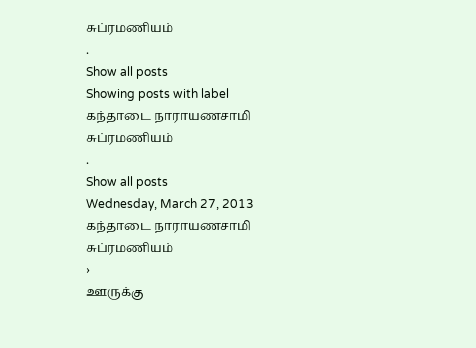சுப்ரமணியம்
.
Show all posts
Showing posts with label
கந்தாடை நாராயணசாமி சுப்ரமணியம்
.
Show all posts
Wednesday, March 27, 2013
கந்தாடை நாராயணசாமி சுப்ரமணியம்
›
ஊருக்கு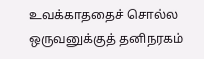உவக்காததைச் சொல்ல ஒருவனுக்குத் தனிநரகம்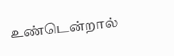உண்டென்றால்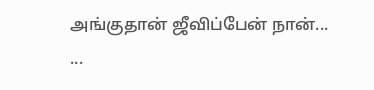அங்குதான் ஜீவிப்பேன் நான்... ...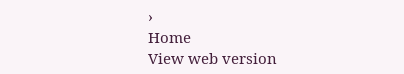›
Home
View web version